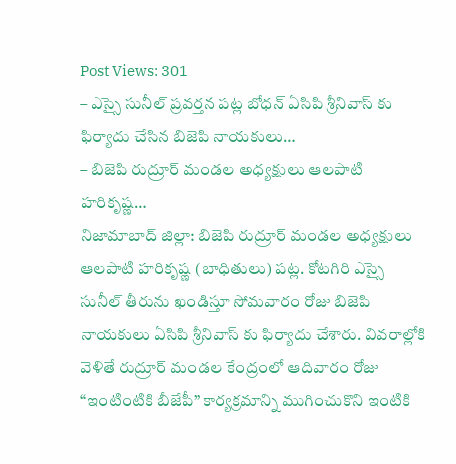Post Views: 301
– ఎస్సై సునీల్ ప్రవర్తన పట్ల బోధన్ ఏసిపి శ్రీనివాస్ కు ఫిర్యాదు చేసిన బిజెపి నాయకులు…
– బిజెపి రుద్రూర్ మండల అధ్యక్షులు ఆలపాటి హరికృష్ణ…
నిజామాబాద్ జిల్లా: బిజెపి రుద్రూర్ మండల అధ్యక్షులు ఆలపాటి హరికృష్ణ (బాధితులు) పట్ల. కోటగిరి ఎస్సై సునీల్ తీరును ఖండిస్తూ సోమవారం రోజు బిజెపి నాయకులు ఏసిపి శ్రీనివాస్ కు ఫిర్యాదు చేశారు. వివరాల్లోకి వెళితే రుద్రూర్ మండల కేంద్రంలో ఆదివారం రోజు “ఇంటింటికి బీజేపీ” కార్యక్రమాన్ని ముగించుకొని ఇంటికి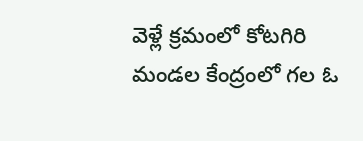వెళ్లే క్రమంలో కోటగిరి మండల కేంద్రంలో గల ఓ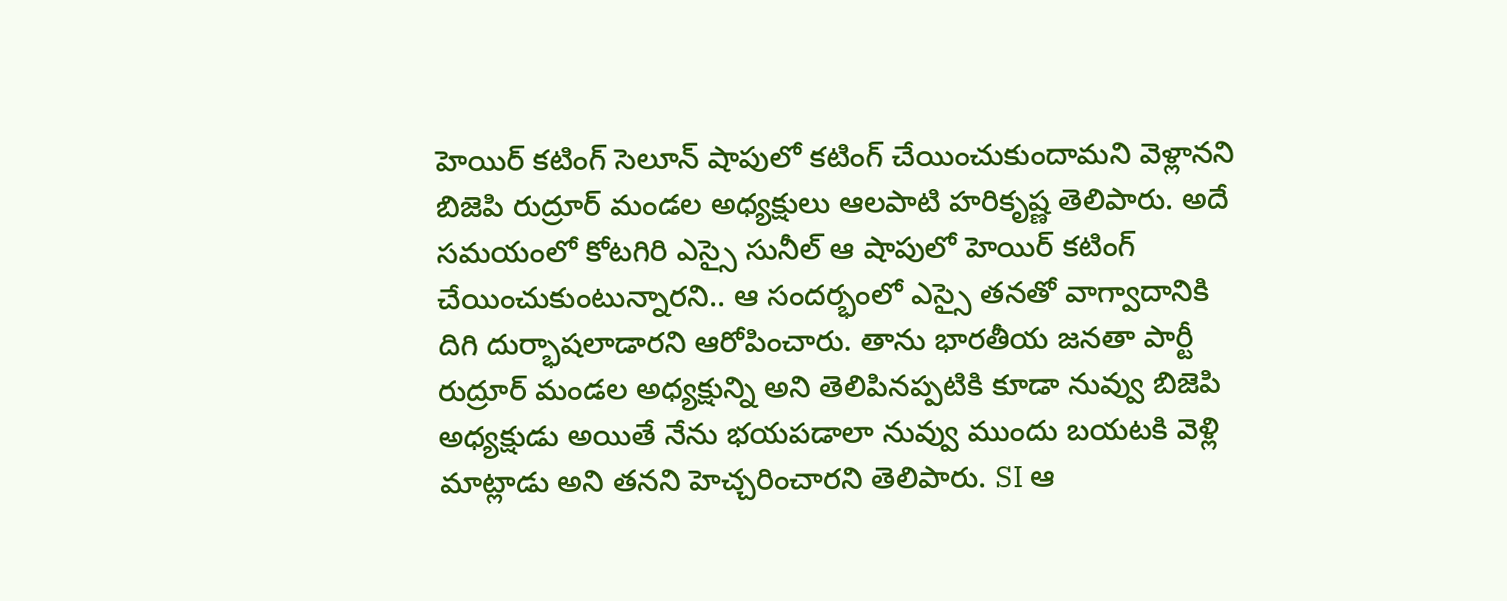హెయిర్ కటింగ్ సెలూన్ షాపులో కటింగ్ చేయించుకుందామని వెళ్లానని బిజెపి రుద్రూర్ మండల అధ్యక్షులు ఆలపాటి హరికృష్ణ తెలిపారు. అదే సమయంలో కోటగిరి ఎస్సై సునీల్ ఆ షాపులో హెయిర్ కటింగ్ చేయించుకుంటున్నారని.. ఆ సందర్భంలో ఎస్సై తనతో వాగ్వాదానికి దిగి దుర్భాషలాడారని ఆరోపించారు. తాను భారతీయ జనతా పార్టీ రుద్రూర్ మండల అధ్యక్షున్ని అని తెలిపినప్పటికి కూడా నువ్వు బిజెపి అధ్యక్షుడు అయితే నేను భయపడాలా నువ్వు ముందు బయటకి వెళ్లి మాట్లాడు అని తనని హెచ్చరించారని తెలిపారు. SI ఆ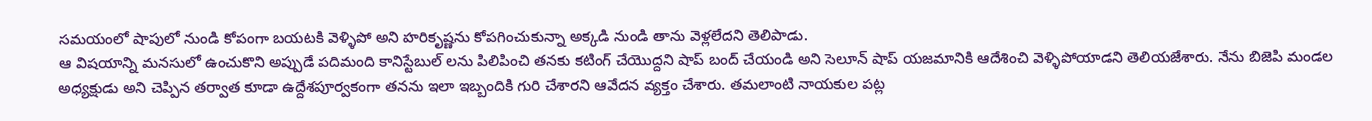సమయంలో షాపులో నుండి కోపంగా బయటకి వెళ్ళిపో అని హరికృష్ణను కోపగించుకున్నా అక్కడి నుండి తాను వెళ్లలేదని తెలిపాడు.
ఆ విషయాన్ని మనసులో ఉంచుకొని అప్పుడే పదిమంది కానిస్టేబుల్ లను పిలిపించి తనకు కటింగ్ చేయొద్దని షాప్ బంద్ చేయండి అని సెలూన్ షాప్ యజమానికి ఆదేశించి వెళ్ళిపోయాడని తెలియజేశారు. నేను బిజెపి మండల అధ్యక్షుడు అని చెప్పిన తర్వాత కూడా ఉద్దేశపూర్వకంగా తనను ఇలా ఇబ్బందికి గురి చేశారని ఆవేదన వ్యక్తం చేశారు. తమలాంటి నాయకుల పట్ల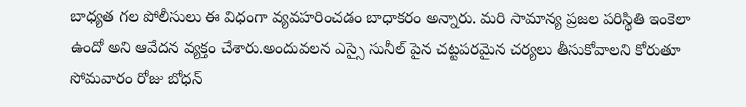బాధ్యత గల పోలీసులు ఈ విధంగా వ్యవహరించడం బాధాకరం అన్నారు. మరి సామాన్య ప్రజల పరిస్థితి ఇంకెలా ఉందో అని ఆవేదన వ్యక్తం చేశారు.అందువలన ఎస్సై సునీల్ పైన చట్టపరమైన చర్యలు తీసుకోవాలని కోరుతూ సోమవారం రోజు బోధన్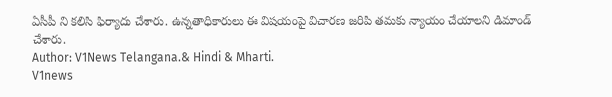ఏసీపీ ని కలిసి ఫిర్యాదు చేశారు. ఉన్నతాధికారులు ఈ విషయంపై విచారణ జరిపి తమకు న్యాయం చేయాలని డిమాండ్ చేశారు.
Author: V1News Telangana.& Hindi & Mharti.
V1news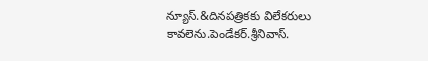న్యూస్.&దినపత్రికకు విలేకరులు కావలెను.పెండేకర్.శ్రీనివాస్.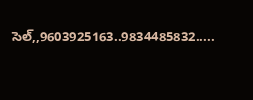సెల్,,9603925163..9834485832.....